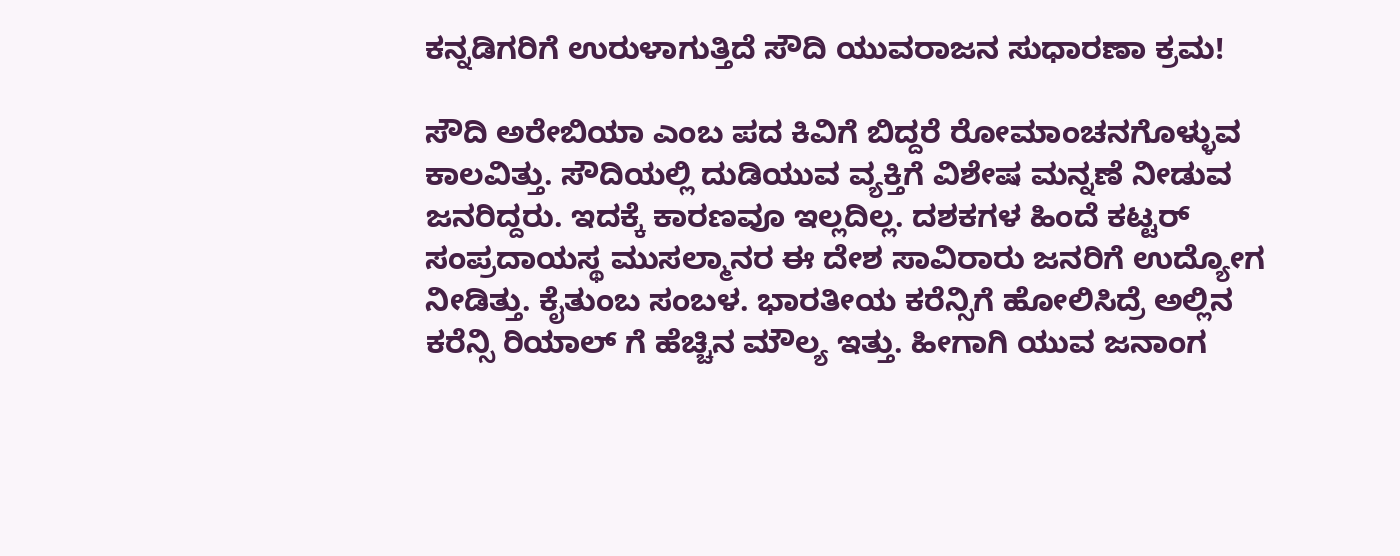ಕನ್ನಡಿಗರಿಗೆ ಉರುಳಾಗುತ್ತಿದೆ ಸೌದಿ ಯುವರಾಜನ ಸುಧಾರಣಾ ಕ್ರಮ!

ಸೌದಿ ಅರೇಬಿಯಾ ಎಂಬ ಪದ ಕಿವಿಗೆ ಬಿದ್ದರೆ ರೋಮಾಂಚನಗೊಳ್ಳುವ ಕಾಲವಿತ್ತು. ಸೌದಿಯಲ್ಲಿ ದುಡಿಯುವ ವ್ಯಕ್ತಿಗೆ ವಿಶೇಷ ಮನ್ನಣೆ ನೀಡುವ ಜನರಿದ್ದರು. ಇದಕ್ಕೆ ಕಾರಣವೂ ಇಲ್ಲದಿಲ್ಲ. ದಶಕಗಳ ಹಿಂದೆ ಕಟ್ಟರ್ ಸಂಪ್ರದಾಯಸ್ಥ ಮುಸಲ್ಮಾನರ ಈ ದೇಶ ಸಾವಿರಾರು ಜನರಿಗೆ ಉದ್ಯೋಗ ನೀಡಿತ್ತು. ಕೈತುಂಬ ಸಂಬಳ. ಭಾರತೀಯ ಕರೆನ್ಸಿಗೆ ಹೋಲಿಸಿದ್ರೆ ಅಲ್ಲಿನ ಕರೆನ್ಸಿ ರಿಯಾಲ್ ಗೆ ಹೆಚ್ಚಿನ ಮೌಲ್ಯ ಇತ್ತು. ಹೀಗಾಗಿ ಯುವ ಜನಾಂಗ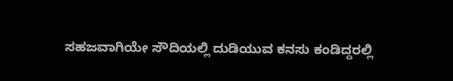ಸಹಜವಾಗಿಯೇ ಸೌದಿಯಲ್ಲಿ ದುಡಿಯುವ ಕನಸು ಕಂಡಿದ್ದರಲ್ಲಿ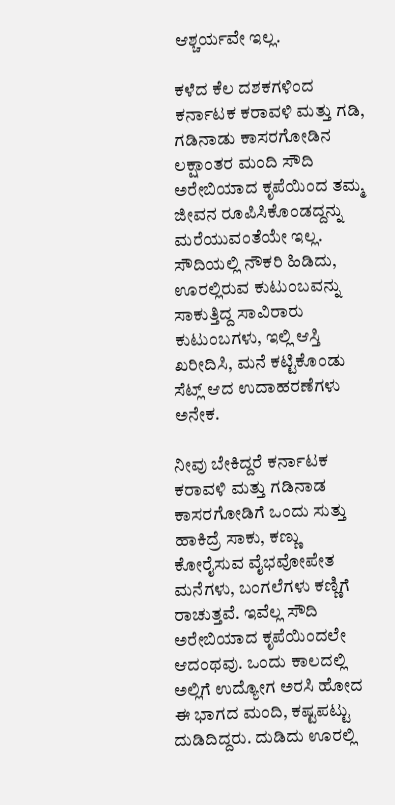ಆಶ್ಚರ್ಯವೇ ಇಲ್ಲ.

ಕಳೆದ ಕೆಲ ದಶಕಗಳಿಂದ ಕರ್ನಾಟಕ ಕರಾವಳಿ ಮತ್ತು ಗಡಿ, ಗಡಿನಾಡು ಕಾಸರಗೋಡಿನ ಲಕ್ಷಾಂತರ ಮಂದಿ ಸೌದಿ ಅರೇಬಿಯಾದ ಕೃಪೆಯಿಂದ ತಮ್ಮ ಜೀವನ ರೂಪಿಸಿಕೊಂಡದ್ದನ್ನು ಮರೆಯುವಂತೆಯೇ ಇಲ್ಲ. ಸೌದಿಯಲ್ಲಿ ನೌಕರಿ ಹಿಡಿದು, ಊರಲ್ಲಿರುವ ಕುಟುಂಬವನ್ನು ಸಾಕುತ್ತಿದ್ದ ಸಾವಿರಾರು ಕುಟುಂಬಗಳು, ಇಲ್ಲಿ ಆಸ್ತಿ ಖರೀದಿಸಿ, ಮನೆ ಕಟ್ಟಿಕೊಂಡು ಸೆಟ್ಲ್ ಆದ ಉದಾಹರಣೆಗಳು ಅನೇಕ.

ನೀವು ಬೇಕಿದ್ದರೆ ಕರ್ನಾಟಕ ಕರಾವಳಿ ಮತ್ತು ಗಡಿನಾಡ ಕಾಸರಗೋಡಿಗೆ ಒಂದು ಸುತ್ತು ಹಾಕಿದ್ರೆ ಸಾಕು, ಕಣ್ಣು ಕೋರೈಸುವ ವೈಭವೋಪೇತ ಮನೆಗಳು, ಬಂಗಲೆಗಳು ಕಣ್ಣಿಗೆ ರಾಚುತ್ತವೆ. ಇವೆಲ್ಲ ಸೌದಿ ಅರೇಬಿಯಾದ ಕೃಪೆಯಿಂದಲೇ ಆದಂಥವು. ಒಂದು ಕಾಲದಲ್ಲಿ ಅಲ್ಲಿಗೆ ಉದ್ಯೋಗ ಅರಸಿ ಹೋದ ಈ ಭಾಗದ ಮಂದಿ, ಕಷ್ಟಪಟ್ಟು ದುಡಿದಿದ್ದರು. ದುಡಿದು ಊರಲ್ಲಿ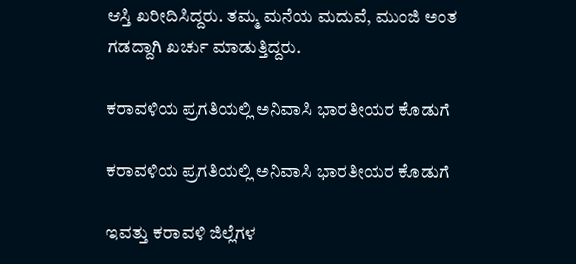ಆಸ್ತಿ ಖರೀದಿಸಿದ್ದರು. ತಮ್ಮ ಮನೆಯ ಮದುವೆ, ಮುಂಜಿ ಅಂತ ಗಡದ್ದಾಗಿ ಖರ್ಚು ಮಾಡುತ್ತಿದ್ದರು.

ಕರಾವಳಿಯ ಪ್ರಗತಿಯಲ್ಲಿ ಅನಿವಾಸಿ ಭಾರತೀಯರ ಕೊಡುಗೆ

ಕರಾವಳಿಯ ಪ್ರಗತಿಯಲ್ಲಿ ಅನಿವಾಸಿ ಭಾರತೀಯರ ಕೊಡುಗೆ

ಇವತ್ತು ಕರಾವಳಿ ಜಿಲ್ಲೆಗಳ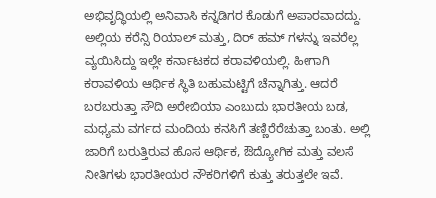ಅಭಿವೃದ್ಧಿಯಲ್ಲಿ ಅನಿವಾಸಿ ಕನ್ನಡಿಗರ ಕೊಡುಗೆ ಅಪಾರವಾದದ್ದು. ಅಲ್ಲಿಯ ಕರೆನ್ಸಿ ರಿಯಾಲ್ ಮತ್ತು, ದಿರ್ ಹಮ್ ಗಳನ್ನು ಇವರೆಲ್ಲ ವ್ಯಯಿಸಿದ್ದು ಇಲ್ಲೇ ಕರ್ನಾಟಕದ ಕರಾವಳಿಯಲ್ಲಿ. ಹೀಗಾಗಿ ಕರಾವಳಿಯ ಆರ್ಥಿಕ ಸ್ಥಿತಿ ಬಹುಮಟ್ಟಿಗೆ ಚೆನ್ನಾಗಿತ್ತು. ಆದರೆ ಬರಬರುತ್ತಾ ಸೌದಿ ಅರೇಬಿಯಾ ಎಂಬುದು ಭಾರತೀಯ ಬಡ, ಮಧ್ಯಮ ವರ್ಗದ ಮಂದಿಯ ಕನಸಿಗೆ ತಣ್ಣಿರೆರೆಚುತ್ತಾ ಬಂತು. ಅಲ್ಲಿ ಜಾರಿಗೆ ಬರುತ್ತಿರುವ ಹೊಸ ಆರ್ಥಿಕ, ಔದ್ಯೋಗಿಕ ಮತ್ತು ವಲಸೆ ನೀತಿಗಳು ಭಾರತೀಯರ ನೌಕರಿಗಳಿಗೆ ಕುತ್ತು ತರುತ್ತಲೇ ಇವೆ.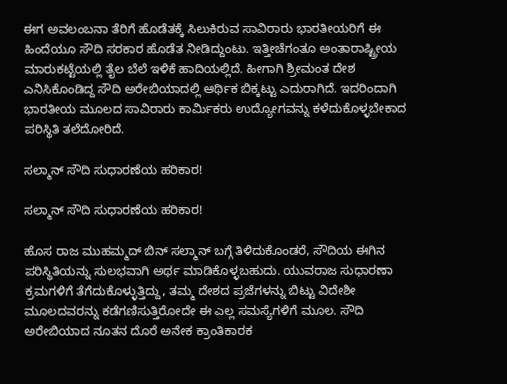ಈಗ ಅವಲಂಬನಾ ತೆರಿಗೆ ಹೊಡೆತಕ್ಕೆ ಸಿಲುಕಿರುವ ಸಾವಿರಾರು ಭಾರತೀಯರಿಗೆ ಈ ಹಿಂದೆಯೂ ಸೌದಿ ಸರಕಾರ ಹೊಡೆತ ನೀಡಿದ್ದುಂಟು. ಇತ್ತೀಚೆಗಂತೂ ಅಂತಾರಾಷ್ಟ್ರೀಯ ಮಾರುಕಟ್ಟೆಯಲ್ಲಿ ತೈಲ ಬೆಲೆ ಇಳಿಕೆ ಹಾದಿಯಲ್ಲಿದೆ. ಹೀಗಾಗಿ ಶ್ರೀಮಂತ ದೇಶ ಎನಿಸಿಕೊಂಡಿದ್ದ ಸೌದಿ ಅರೇಬಿಯಾದಲ್ಲಿ ಆರ್ಥಿಕ ಬಿಕ್ಕಟ್ಟು ಎದುರಾಗಿದೆ. ಇದರಿಂದಾಗಿ ಭಾರತೀಯ ಮೂಲದ ಸಾವಿರಾರು ಕಾರ್ಮಿಕರು ಉದ್ಯೋಗವನ್ನು ಕಳೆದುಕೊಳ್ಳಬೇಕಾದ ಪರಿಸ್ಥಿತಿ ತಲೆದೋರಿದೆ.

ಸಲ್ಮಾನ್ ಸೌದಿ ಸುಧಾರಣೆಯ ಹರಿಕಾರ!

ಸಲ್ಮಾನ್ ಸೌದಿ ಸುಧಾರಣೆಯ ಹರಿಕಾರ!

ಹೊಸ ರಾಜ ಮುಹಮ್ಮದ್ ಬಿನ್ ಸಲ್ಮಾನ್ ಬಗ್ಗೆ ತಿಳಿದುಕೊಂಡರೆ, ಸೌದಿಯ ಈಗಿನ ಪರಿಸ್ಥಿತಿಯನ್ನು ಸುಲಭವಾಗಿ ಅರ್ಥ ಮಾಡಿಕೊಳ್ಳಬಹುದು. ಯುವರಾಜ ಸುಧಾರಣಾ ಕ್ರಮಗಳಿಗೆ ತೆಗೆದುಕೊಳ್ಳುತ್ತಿದ್ದು, ತಮ್ಮ ದೇಶದ ಪ್ರಜೆಗಳನ್ನು ಬಿಟ್ಟು ವಿದೇಶೀ ಮೂಲದವರನ್ನು ಕಡೆಗಣಿಸುತ್ತಿರೋದೇ ಈ ಎಲ್ಲ ಸಮಸ್ಯೆಗಳಿಗೆ ಮೂಲ. ಸೌದಿ ಅರೇಬಿಯಾದ ನೂತನ ದೊರೆ ಅನೇಕ ಕ್ರಾಂತಿಕಾರಕ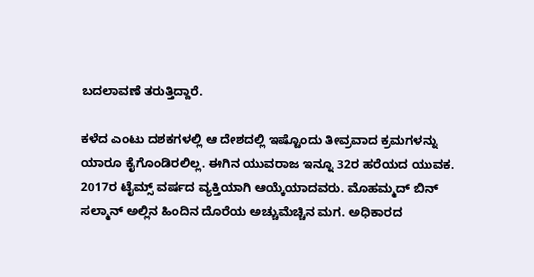ಬದಲಾವಣೆ ತರುತ್ತಿದ್ದಾರೆ.

ಕಳೆದ ಎಂಟು ದಶಕಗಳಲ್ಲಿ ಆ ದೇಶದಲ್ಲಿ ಇಷ್ಟೊಂದು ತೀವ್ರವಾದ ಕ್ರಮಗಳನ್ನು ಯಾರೂ ಕೈಗೊಂಡಿರಲಿಲ್ಲ. ಈಗಿನ ಯುವರಾಜ ಇನ್ನೂ 32ರ ಹರೆಯದ ಯುವಕ. 2017ರ ಟೈಮ್ಸ್ ವರ್ಷದ ವ್ಯಕ್ತಿಯಾಗಿ ಆಯ್ಕೆಯಾದವರು. ಮೊಹಮ್ಮದ್ ಬಿನ್ ಸಲ್ಮಾನ್ ಅಲ್ಲಿನ ಹಿಂದಿನ ದೊರೆಯ ಅಚ್ಚುಮೆಚ್ಚಿನ ಮಗ. ಅಧಿಕಾರದ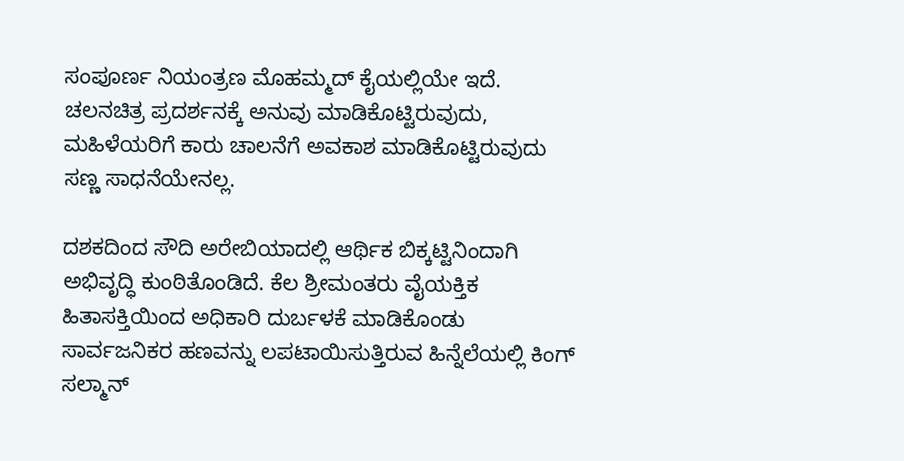ಸಂಪೂರ್ಣ ನಿಯಂತ್ರಣ ಮೊಹಮ್ಮದ್ ಕೈಯಲ್ಲಿಯೇ ಇದೆ. ಚಲನಚಿತ್ರ ಪ್ರದರ್ಶನಕ್ಕೆ ಅನುವು ಮಾಡಿಕೊಟ್ಟಿರುವುದು, ಮಹಿಳೆಯರಿಗೆ ಕಾರು ಚಾಲನೆಗೆ ಅವಕಾಶ ಮಾಡಿಕೊಟ್ಟಿರುವುದು ಸಣ್ಣ ಸಾಧನೆಯೇನಲ್ಲ.

ದಶಕದಿಂದ ಸೌದಿ ಅರೇಬಿಯಾದಲ್ಲಿ ಆರ್ಥಿಕ ಬಿಕ್ಕಟ್ಟಿನಿಂದಾಗಿ ಅಭಿವೃದ್ಧಿ ಕುಂಠಿತೊಂಡಿದೆ. ಕೆಲ ಶ್ರೀಮಂತರು ವೈಯಕ್ತಿಕ ಹಿತಾಸಕ್ತಿಯಿಂದ ಅಧಿಕಾರಿ ದುರ್ಬಳಕೆ ಮಾಡಿಕೊಂಡು ಸಾರ್ವಜನಿಕರ ಹಣವನ್ನು ಲಪಟಾಯಿಸುತ್ತಿರುವ ಹಿನ್ನೆಲೆಯಲ್ಲಿ ಕಿಂಗ್ ಸಲ್ಮಾನ್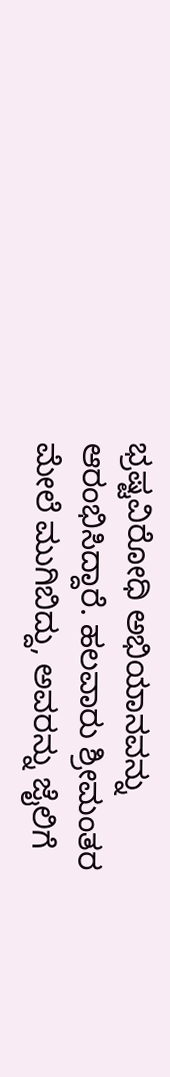ಭ್ರಷ್ಟವಿರೋಧಿ ಅಭಿಯಾನವನ್ನು ಆರಂಭಿಸಿದ್ದಾರೆ. ಹಲವಾರು ಶ್ರೀಮಂತರ ಮೇಲೆ ಮುಗಿಬಿದ್ದು, ಅವರನ್ನು ಜೈಲಿಗೆ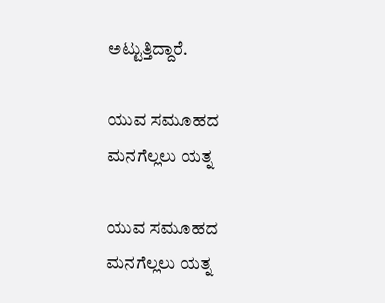ಅಟ್ಟುತ್ತಿದ್ದಾರೆ.

ಯುವ ಸಮೂಹದ ಮನಗೆಲ್ಲಲು ಯತ್ನ

ಯುವ ಸಮೂಹದ ಮನಗೆಲ್ಲಲು ಯತ್ನ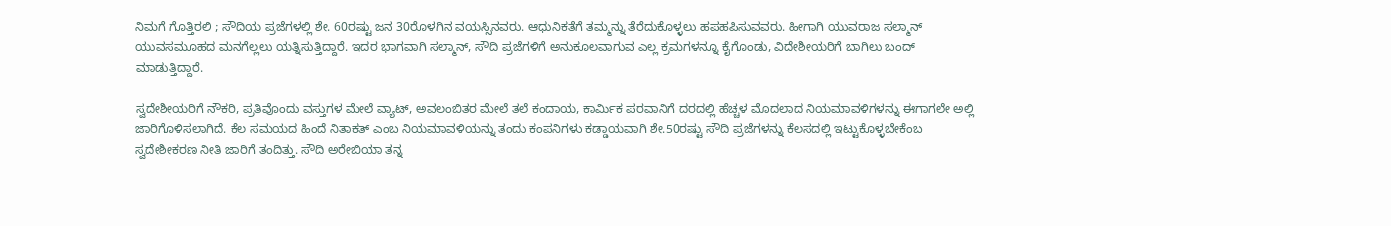ನಿಮಗೆ ಗೊತ್ತಿರಲಿ ; ಸೌದಿಯ ಪ್ರಜೆಗಳಲ್ಲಿ ಶೇ. 60ರಷ್ಟು ಜನ 30ರೊಳಗಿನ ವಯಸ್ಸಿನವರು. ಆಧುನಿಕತೆಗೆ ತಮ್ಮನ್ನು ತೆರೆದುಕೊಳ್ಳಲು ಹಪಹಪಿಸುವವರು. ಹೀಗಾಗಿ ಯುವರಾಜ ಸಲ್ಮಾನ್ ಯುವಸಮೂಹದ ಮನಗೆಲ್ಲಲು ಯತ್ನಿಸುತ್ತಿದ್ದಾರೆ. ಇದರ ಭಾಗವಾಗಿ ಸಲ್ಮಾನ್, ಸೌದಿ ಪ್ರಜೆಗಳಿಗೆ ಅನುಕೂಲವಾಗುವ ಎಲ್ಲ ಕ್ರಮಗಳನ್ನೂ ಕೈಗೊಂಡು, ವಿದೇಶೀಯರಿಗೆ ಬಾಗಿಲು ಬಂದ್ ಮಾಡುತ್ತಿದ್ದಾರೆ.

ಸ್ವದೇಶೀಯರಿಗೆ ನೌಕರಿ, ಪ್ರತಿವೊಂದು ವಸ್ತುಗಳ ಮೇಲೆ ವ್ಯಾಟ್, ಅವಲಂಬಿತರ ಮೇಲೆ ತಲೆ ಕಂದಾಯ, ಕಾರ್ಮಿಕ ಪರವಾನಿಗೆ ದರದಲ್ಲಿ ಹೆಚ್ಚಳ ಮೊದಲಾದ ನಿಯಮಾವಳಿಗಳನ್ನು ಈಗಾಗಲೇ ಅಲ್ಲಿ ಜಾರಿಗೊಳಿಸಲಾಗಿದೆ. ಕೆಲ ಸಮಯದ ಹಿಂದೆ ನಿತಾಕತ್ ಎಂಬ ನಿಯಮಾವಳಿಯನ್ನು ತಂದು ಕಂಪನಿಗಳು ಕಡ್ಡಾಯವಾಗಿ ಶೇ.50ರಷ್ಟು ಸೌದಿ ಪ್ರಜೆಗಳನ್ನು ಕೆಲಸದಲ್ಲಿ ಇಟ್ಟುಕೊಳ್ಳಬೇಕೆಂಬ ಸ್ವದೇಶೀಕರಣ ನೀತಿ ಜಾರಿಗೆ ತಂದಿತ್ತು. ಸೌದಿ ಅರೇಬಿಯಾ ತನ್ನ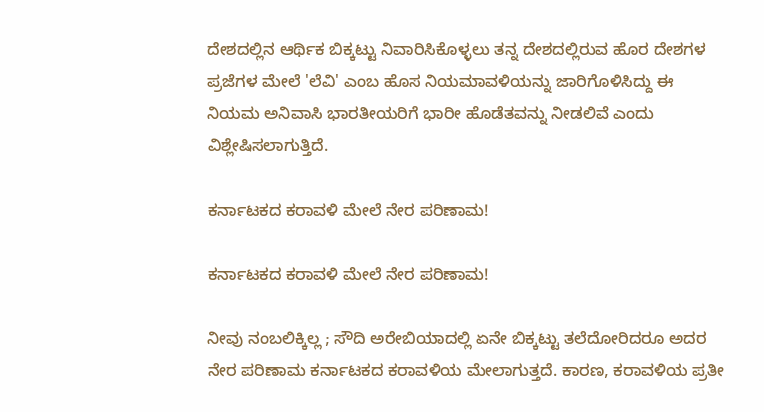ದೇಶದಲ್ಲಿನ ಆರ್ಥಿಕ ಬಿಕ್ಕಟ್ಟು ನಿವಾರಿಸಿಕೊಳ್ಳಲು ತನ್ನ ದೇಶದಲ್ಲಿರುವ ಹೊರ ದೇಶಗಳ ಪ್ರಜೆಗಳ ಮೇಲೆ 'ಲೆವಿ' ಎಂಬ ಹೊಸ ನಿಯಮಾವಳಿಯನ್ನು ಜಾರಿಗೊಳಿಸಿದ್ದು ಈ ನಿಯಮ ಅನಿವಾಸಿ ಭಾರತೀಯರಿಗೆ ಭಾರೀ ಹೊಡೆತವನ್ನು ನೀಡಲಿವೆ ಎಂದು ವಿಶ್ಲೇಷಿಸಲಾಗುತ್ತಿದೆ.

ಕರ್ನಾಟಕದ ಕರಾವಳಿ ಮೇಲೆ ನೇರ ಪರಿಣಾಮ!

ಕರ್ನಾಟಕದ ಕರಾವಳಿ ಮೇಲೆ ನೇರ ಪರಿಣಾಮ!

ನೀವು ನಂಬಲಿಕ್ಕಿಲ್ಲ ; ಸೌದಿ ಅರೇಬಿಯಾದಲ್ಲಿ ಏನೇ ಬಿಕ್ಕಟ್ಟು ತಲೆದೋರಿದರೂ ಅದರ ನೇರ ಪರಿಣಾಮ ಕರ್ನಾಟಕದ ಕರಾವಳಿಯ ಮೇಲಾಗುತ್ತದೆ. ಕಾರಣ, ಕರಾವಳಿಯ ಪ್ರತೀ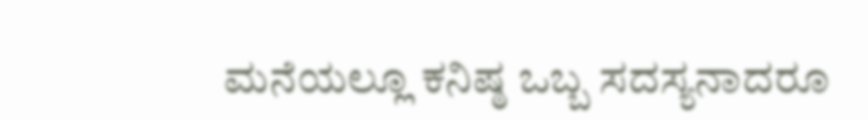ಮನೆಯಲ್ಲೂ ಕನಿಷ್ಠ ಒಬ್ಬ ಸದಸ್ಯನಾದರೂ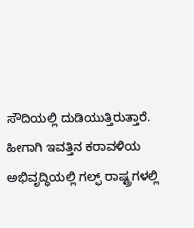ಸೌದಿಯಲ್ಲಿ ದುಡಿಯುತ್ತಿರುತ್ತಾರೆ. ಹೀಗಾಗಿ ಇವತ್ತಿನ ಕರಾವಳಿಯ ಅಭಿವೃದ್ಧಿಯಲ್ಲಿ ಗಲ್ಫ್ ರಾಷ್ಟ್ರಗಳಲ್ಲಿ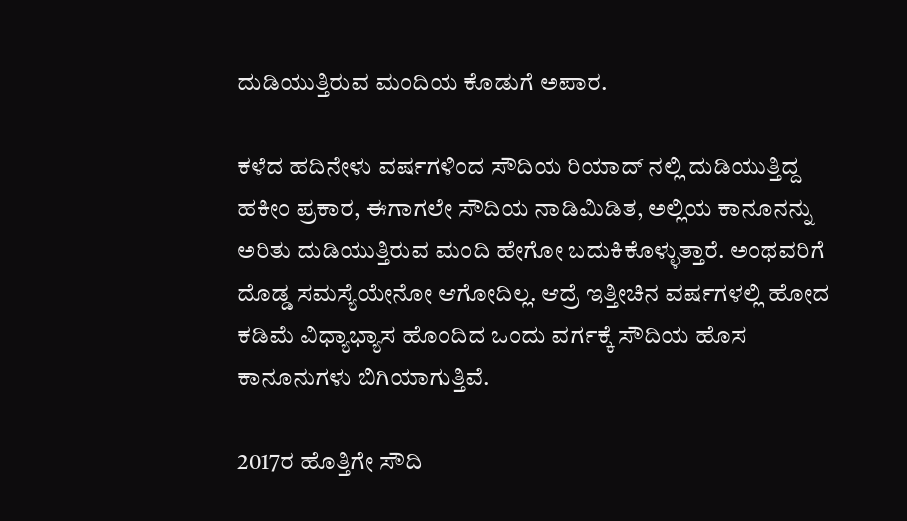ದುಡಿಯುತ್ತಿರುವ ಮಂದಿಯ ಕೊಡುಗೆ ಅಪಾರ.

ಕಳೆದ ಹದಿನೇಳು ವರ್ಷಗಳಿಂದ ಸೌದಿಯ ರಿಯಾದ್ ನಲ್ಲಿ ದುಡಿಯುತ್ತಿದ್ದ ಹಕೀಂ ಪ್ರಕಾರ, ಈಗಾಗಲೇ ಸೌದಿಯ ನಾಡಿಮಿಡಿತ, ಅಲ್ಲಿಯ ಕಾನೂನನ್ನು ಅರಿತು ದುಡಿಯುತ್ತಿರುವ ಮಂದಿ ಹೇಗೋ ಬದುಕಿಕೊಳ್ಳುತ್ತಾರೆ. ಅಂಥವರಿಗೆ ದೊಡ್ಡ ಸಮಸ್ಯೆಯೇನೋ ಆಗೋದಿಲ್ಲ. ಆದ್ರೆ ಇತ್ತೀಚಿನ ವರ್ಷಗಳಲ್ಲಿ ಹೋದ ಕಡಿಮೆ ವಿಧ್ಯಾಭ್ಯಾಸ ಹೊಂದಿದ ಒಂದು ವರ್ಗಕ್ಕೆ ಸೌದಿಯ ಹೊಸ ಕಾನೂನುಗಳು ಬಿಗಿಯಾಗುತ್ತಿವೆ.

2017ರ ಹೊತ್ತಿಗೇ ಸೌದಿ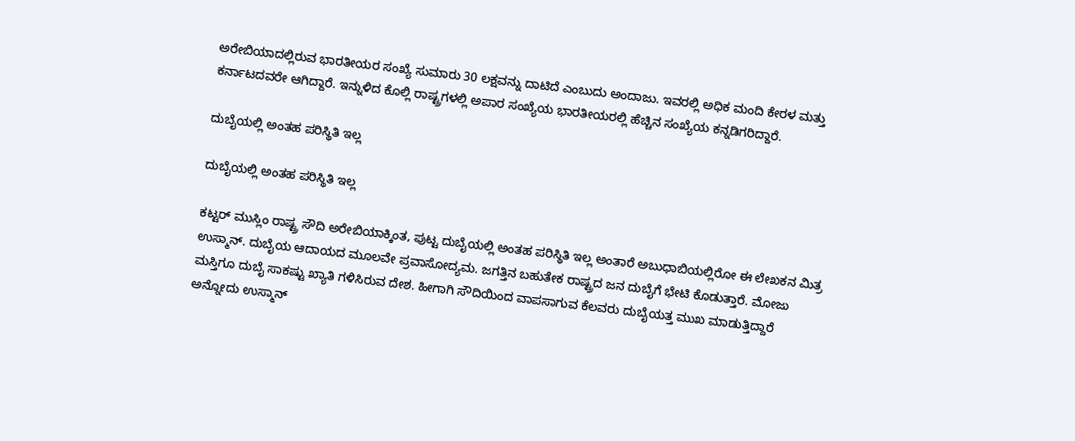ಅರೇಬಿಯಾದಲ್ಲಿರುವ ಭಾರತೀಯರ ಸಂಖ್ಯೆ ಸುಮಾರು 30 ಲಕ್ಷವನ್ನು ದಾಟಿದೆ ಎಂಬುದು ಅಂದಾಜು. ಇವರಲ್ಲಿ ಅಧಿಕ ಮಂದಿ ಕೇರಳ ಮತ್ತು ಕರ್ನಾಟದವರೇ ಆಗಿದ್ದಾರೆ. ಇನ್ನುಳಿದ ಕೊಲ್ಲಿ ರಾಷ್ಟ್ರಗಳಲ್ಲಿ ಅಪಾರ ಸಂಖ್ಯೆಯ ಭಾರತೀಯರಲ್ಲಿ ಹೆಚ್ಚಿನ ಸಂಖ್ಯೆಯ ಕನ್ನಡಿಗರಿದ್ದಾರೆ.

ದುಬೈಯಲ್ಲಿ ಅಂತಹ ಪರಿಸ್ಥಿತಿ ಇಲ್ಲ

ದುಬೈಯಲ್ಲಿ ಅಂತಹ ಪರಿಸ್ಥಿತಿ ಇಲ್ಲ

ಕಟ್ಟರ್ ಮುಸ್ಲಿಂ ರಾಷ್ಟ್ರ ಸೌದಿ ಅರೇಬಿಯಾಕ್ಕಿಂತ, ಪುಟ್ಟ ದುಬೈಯಲ್ಲಿ ಅಂತಹ ಪರಿಸ್ಥಿತಿ ಇಲ್ಲ ಅಂತಾರೆ ಅಬುಧಾಬಿಯಲ್ಲಿರೋ ಈ ಲೇಖಕನ ಮಿತ್ರ ಉಸ್ಮಾನ್. ದುಬೈಯ ಆದಾಯದ ಮೂಲವೇ ಪ್ರವಾಸೋದ್ಯಮ. ಜಗತ್ತಿನ ಬಹುತೇಕ ರಾಷ್ಟ್ರದ ಜನ ದುಬೈಗೆ ಭೇಟಿ ಕೊಡುತ್ತಾರೆ. ಮೋಜು ಮಸ್ತಿಗೂ ದುಬೈ ಸಾಕಷ್ಟು ಖ್ಯಾತಿ ಗಳಿಸಿರುವ ದೇಶ. ಹೀಗಾಗಿ ಸೌದಿಯಿಂದ ವಾಪಸಾಗುವ ಕೆಲವರು ದುಬೈಯತ್ತ ಮುಖ ಮಾಡುತ್ತಿದ್ದಾರೆ ಅನ್ನೋದು ಉಸ್ಮಾನ್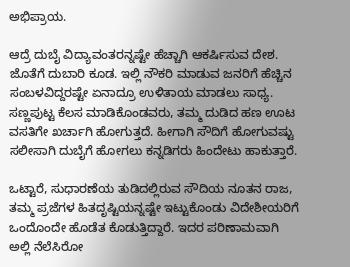ಅಭಿಪ್ರಾಯ.

ಆದ್ರೆ ದುಬೈ ವಿದ್ಯಾವಂತರನ್ನಷ್ಟೇ ಹೆಚ್ಚಾಗಿ ಆಕರ್ಷಿಸುವ ದೇಶ. ಜೊತೆಗೆ ದುಬಾರಿ ಕೂಡ. ಇಲ್ಲಿ ನೌಕರಿ ಮಾಡುವ ಜನರಿಗೆ ಹೆಚ್ಚಿನ ಸಂಬಳವಿದ್ದರಷ್ಟೇ ಏನಾದ್ರೂ ಉಳಿತಾಯ ಮಾಡಲು ಸಾಧ್ಯ. ಸಣ್ಣಪುಟ್ಟ ಕೆಲಸ ಮಾಡಿಕೊಂಡವರು, ತಮ್ಮ ದುಡಿದ ಹಣ ಊಟ ವಸತಿಗೇ ಖರ್ಚಾಗಿ ಹೋಗುತ್ತದೆ. ಹೀಗಾಗಿ ಸೌದಿಗೆ ಹೋಗುವಷ್ಟು ಸಲೀಸಾಗಿ ದುಬೈಗೆ ಹೋಗಲು ಕನ್ನಡಿಗರು ಹಿಂದೇಟು ಹಾಕುತ್ತಾರೆ.

ಒಟ್ಟಾರೆ, ಸುಧಾರಣೆಯ ತುಡಿದಲ್ಲಿರುವ ಸೌದಿಯ ನೂತನ ರಾಜ, ತಮ್ಮ ಪ್ರಜೆಗಳ ಹಿತದೃಷ್ಟಿಯನ್ನಷ್ಟೇ ಇಟ್ಟುಕೊಂಡು ವಿದೇಶೀಯರಿಗೆ ಒಂದೊಂದೇ ಹೊಡೆತ ಕೊಡುತ್ತಿದ್ದಾರೆ. ಇದರ ಪರಿಣಾಮವಾಗಿ ಅಲ್ಲಿ ನೆಲೆಸಿರೋ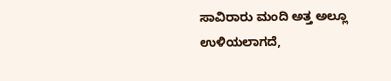ಸಾವಿರಾರು ಮಂದಿ ಅತ್ತ ಅಲ್ಲೂ ಉಳಿಯಲಾಗದೆ,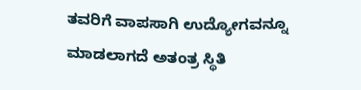ತವರಿಗೆ ವಾಪಸಾಗಿ ಉದ್ಯೋಗವನ್ನೂ ಮಾಡಲಾಗದೆ ಅತಂತ್ರ ಸ್ಥಿತಿ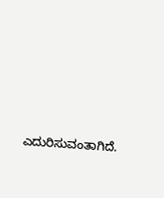ಎದುರಿಸುವಂತಾಗಿದೆ.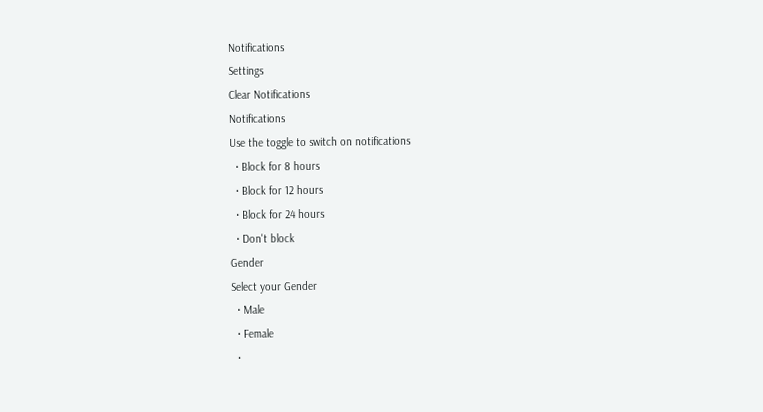Notifications
Settings
Clear Notifications
Notifications
Use the toggle to switch on notifications
  • Block for 8 hours
  • Block for 12 hours
  • Block for 24 hours
  • Don't block
Gender
Select your Gender
  • Male
  • Female
  •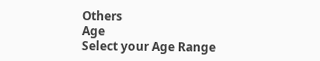Others
Age
Select your Age Range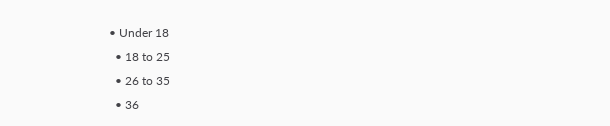• Under 18
  • 18 to 25
  • 26 to 35
  • 36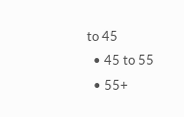to 45
  • 45 to 55
  • 55+